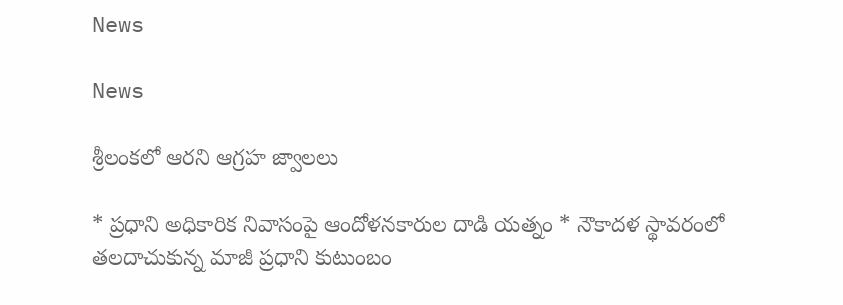News

News

శ్రీలంకలో ఆరని ఆగ్రహ జ్వాలలు

* ప్రధాని అధికారిక నివాసంపై ఆందోళనకారుల దాడి యత్నం * నౌకాదళ స్థావరంలో తలదాచుకున్న మాజీ ప్రధాని కుటుంబం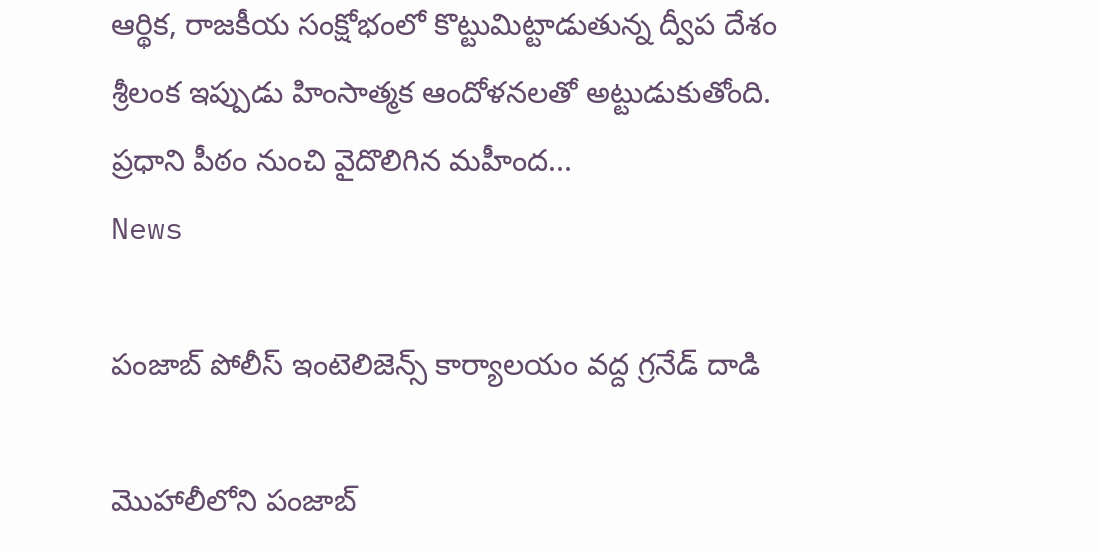ఆర్థిక, రాజకీయ సంక్షోభంలో కొట్టుమిట్టాడుతున్న ద్వీప దేశం శ్రీలంక ఇప్పుడు హింసాత్మక ఆందోళనలతో అట్టుడుకుతోంది. ప్రధాని పీఠం నుంచి వైదొలిగిన మహీంద...
News

పంజాబ్ పోలీస్ ఇంటెలిజెన్స్ కార్యాలయం వద్ద గ్రనేడ్ దాడి

మొహాలీలోని పంజాబ్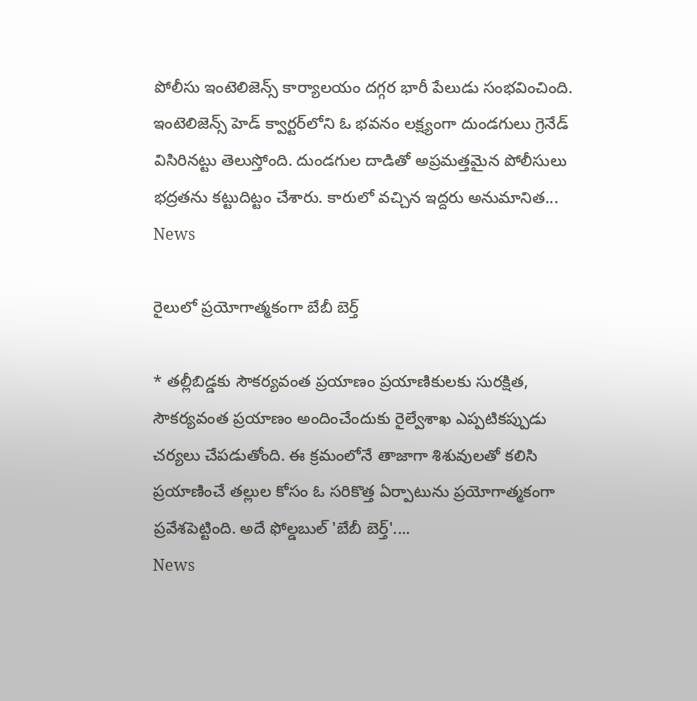పోలీసు ఇంటెలిజెన్స్ కార్యాలయం దగ్గర భారీ పేలుడు సంభవించింది. ఇంటెలిజెన్స్ హెడ్ క్వార్టర్‌లోని ఓ భవనం లక్ష్యంగా దుండగులు గ్రెనేడ్ విసిరినట్టు తెలుస్తోంది. దుండగుల దాడితో అప్రమత్తమైన పోలీసులు భద్రతను కట్టుదిట్టం చేశారు. కారులో వచ్చిన ఇద్దరు అనుమానిత...
News

రైలులో ప్రయోగాత్మకంగా బేబీ బెర్త్‌

* తల్లీబిడ్డకు సౌకర్యవంత ప్రయాణం ప్రయాణికులకు సురక్షిత, సౌకర్యవంత ప్రయాణం అందించేందుకు రైల్వేశాఖ ఎప్పటికప్పుడు చర్యలు చేపడుతోంది. ఈ క్రమంలోనే తాజాగా శిశువులతో కలిసి ప్రయాణించే తల్లుల కోసం ఓ సరికొత్త ఏర్పాటును ప్రయోగాత్మకంగా ప్రవేశపెట్టింది. అదే ఫోల్డబుల్‌ 'బేబీ బెర్త్‌'....
News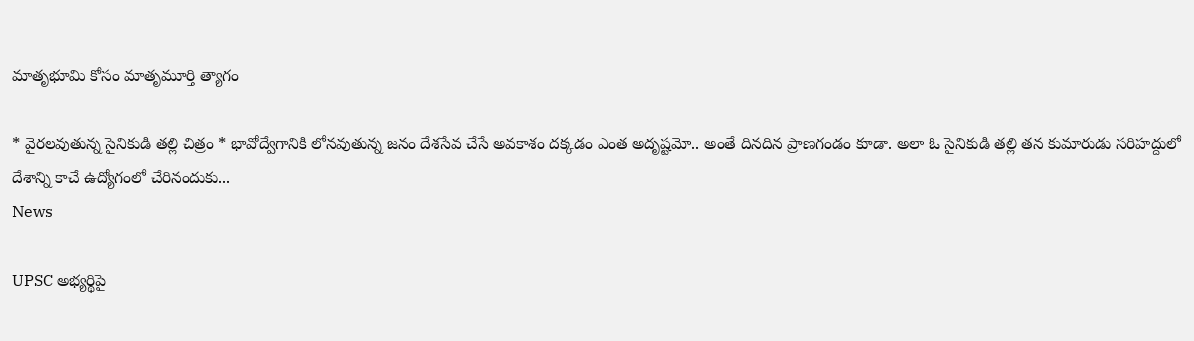మాతృభూమి కోసం మాతృమూర్తి త్యాగం

* వైరలవుతున్న సైనికుడి తల్లి చిత్రం * భావోద్వేగానికి లోనవుతున్న జనం దేశసేవ చేసే అవకాశం దక్కడం ఎంత అదృష్టమో.. అంతే దినదిన ప్రాణగండం కూడా. అలా ఓ సైనికుడి తల్లి తన కుమారుడు సరిహద్దులో దేశాన్ని కాచే ఉద్యోగంలో చేరినందుకు...
News

UPSC అభ్యర్థిపై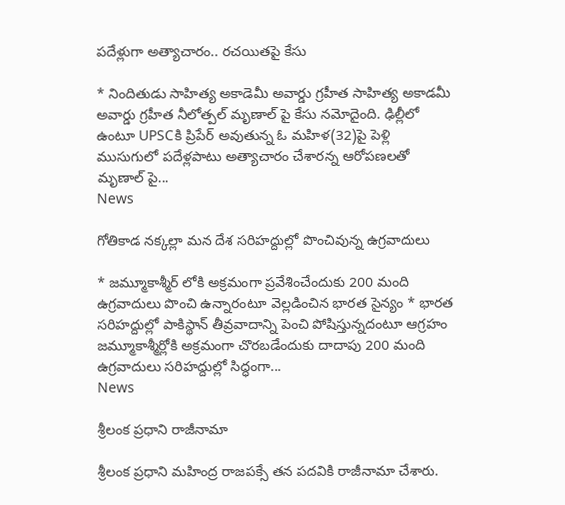పదేళ్లుగా అత్యాచారం.. రచయితపై కేసు

* నిందితుడు సాహిత్య అకాడెమీ అవార్డు గ్రహీత సాహిత్య అకాడమీ అవార్డు గ్రహీత నీలోత్పల్ మృణాల్ పై కేసు నమోదైంది. ఢిల్లీలో ఉంటూ UPSCకి ప్రిపేర్ అవుతున్న ఓ మహిళ(32)పై పెళ్లి ముసుగులో పదేళ్లపాటు అత్యాచారం చేశారన్న ఆరోపణలతో మృణాల్ పై...
News

గోతికాడ నక్కల్లా మన దేశ సరిహద్దుల్లో పొంచివున్న ఉగ్రవాదులు

* జమ్మూకాశ్మీర్ లోకి అక్రమంగా ప్రవేశించేందుకు 200 మంది ఉగ్రవాదులు పొంచి ఉన్నారంటూ వెల్లడించిన భారత సైన్యం * భారత సరిహద్దుల్లో పాకిస్థాన్ తీవ్రవాదాన్ని పెంచి పోషిస్తున్నదంటూ ఆగ్రహం జమ్మూకాశ్మీర్లోకి అక్రమంగా చొరబడేందుకు దాదాపు 200 మంది ఉగ్రవాదులు సరిహద్దుల్లో సిద్ధంగా...
News

శ్రీలంక ప్రధాని రాజీనామా

శ్రీలంక ప్రధాని మహింద్ర రాజపక్సే తన పదవికి రాజీనామా చేశారు.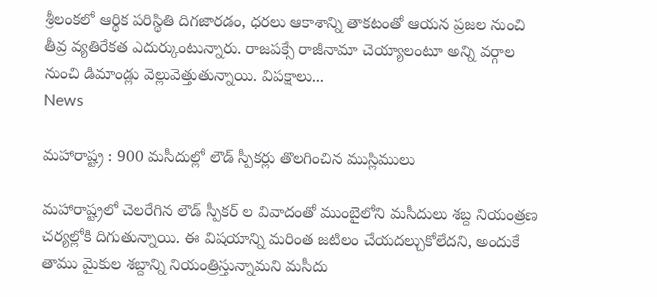శ్రీలంకలో ఆర్థిక పరిస్థితి దిగజారడం, ధరలు ఆకాశాన్ని తాకటంతో ఆయన ప్రజల నుంచి తీవ్ర వ్యతిరేకత ఎదుర్కుంటున్నారు. రాజపక్సే రాజీనామా చెయ్యాలంటూ అన్ని వర్గాల నుంచి డిమాండ్లు వెల్లువెత్తుతున్నాయి. విపక్షాలు...
News

మహారాష్ట్ర : 900 మసీదుల్లో లౌడ్ స్పీకర్లు తొలగించిన ముస్లిములు

మహారాష్ట్రలో చెలరేగిన లౌడ్ స్పీకర్ ల వివాదంతో ముంబైలోని మసీదులు శబ్ద నియంత్రణ చర్యల్లోకి దిగుతున్నాయి. ఈ విషయాన్ని మరింత జటిలం చేయదల్చుకోలేదని, అందుకే తాము మైకుల శబ్దాన్ని నియంత్రిస్తున్నామని మసీదు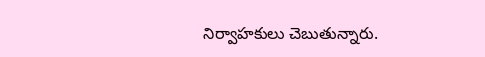నిర్వాహకులు చెబుతున్నారు.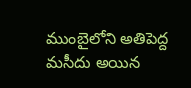ముంబైలోని అతిపెద్ద మసీదు అయిన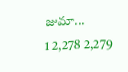జుమా...
1 2,278 2,279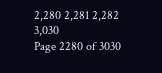2,280 2,281 2,282 3,030
Page 2280 of 3030